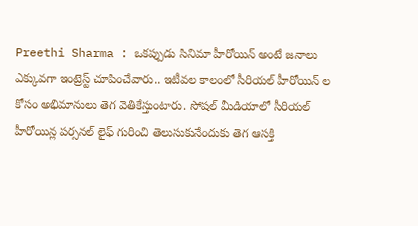Preethi Sharma : ఒకప్పుడు సినిమా హీరోయిన్ అంటే జనాలు ఎక్కువగా ఇంట్రెస్ట్ చూపించేవారు.. ఇటీవల కాలంలో సీరియల్ హీరోయిన్ ల కోసం అభిమానులు తెగ వెతికేస్తుంటారు. సోషల్ మీడియాలో సీరియల్ హీరోయిన్ల పర్సనల్ లైఫ్ గురించి తెలుసుకునేందుకు తెగ ఆసక్తి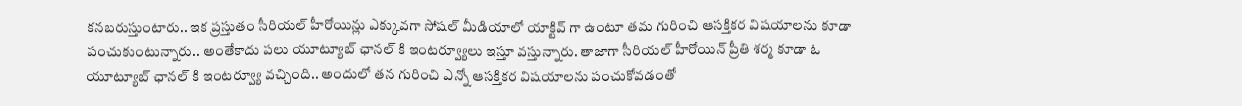కనబరుస్తుంటారు.. ఇక ప్రస్తుతం సీరియల్ హీరోయిన్లు ఎక్కువగా సోషల్ మీడియాలో యాక్టివ్ గా ఉంటూ తమ గురించి ఆసక్తికర విషయాలను కూడా పంచుకుంటున్నారు.. అంతేకాదు పలు యూట్యూబ్ ఛానల్ కి ఇంటర్వ్యూలు ఇస్తూ వస్తున్నారు. తాజాగా సీరియల్ హీరోయిన్ ప్రీతి శర్మ కూడా ఓ యూట్యూబ్ ఛానల్ కి ఇంటర్వ్యూ వచ్చింది.. అందులో తన గురించి ఎన్నో ఆసక్తికర విషయాలను పంచుకోవడంతో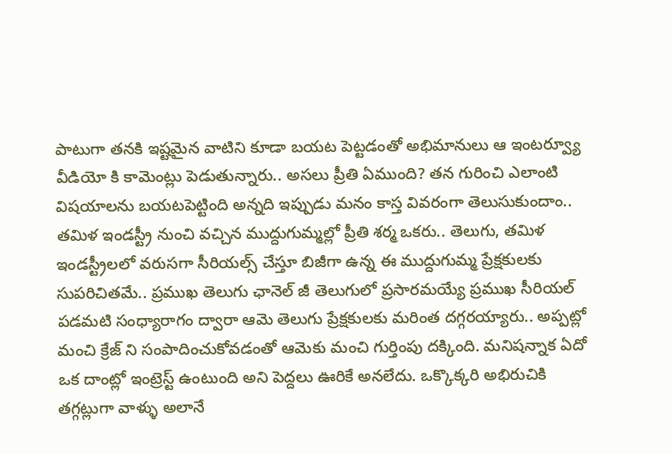పాటుగా తనకి ఇష్టమైన వాటిని కూడా బయట పెట్టడంతో అభిమానులు ఆ ఇంటర్వ్యూ వీడియో కి కామెంట్లు పెడుతున్నారు.. అసలు ప్రీతి ఏముంది? తన గురించి ఎలాంటి విషయాలను బయటపెట్టింది అన్నది ఇప్పుడు మనం కాస్త వివరంగా తెలుసుకుందాం..
తమిళ ఇండస్ట్రీ నుంచి వచ్చిన ముద్దుగుమ్మల్లో ప్రీతి శర్మ ఒకరు.. తెలుగు, తమిళ ఇండస్ట్రీలలో వరుసగా సీరియల్స్ చేస్తూ బిజీగా ఉన్న ఈ ముద్దుగుమ్మ ప్రేక్షకులకు సుపరిచితమే.. ప్రముఖ తెలుగు ఛానెల్ జీ తెలుగులో ప్రసారమయ్యే ప్రముఖ సీరియల్ పడమటి సంధ్యారాగం ద్వారా ఆమె తెలుగు ప్రేక్షకులకు మరింత దగ్గరయ్యారు.. అప్పట్లో మంచి క్రేజ్ ని సంపాదించుకోవడంతో ఆమెకు మంచి గుర్తింపు దక్కింది. మనిషన్నాక ఏదో ఒక దాంట్లో ఇంట్రెస్ట్ ఉంటుంది అని పెద్దలు ఊరికే అనలేదు. ఒక్కొక్కరి అభిరుచికి తగ్గట్లుగా వాళ్ళు అలానే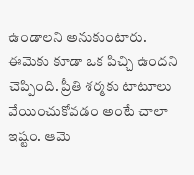ఉండాలని అనుకుంటారు. ఈమెకు కూడా ఒక పిచ్చి ఉందని చెప్పింది. ప్రీతి శర్మకు టాటూలు వేయించుకోవడం అంటే చాలా ఇష్టం. ఆమె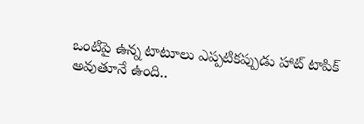ఒంటిపై ఉన్న టాటూలు ఎప్పటికప్పుడు హాట్ టాపిక్ అవుతూనే ఉంది..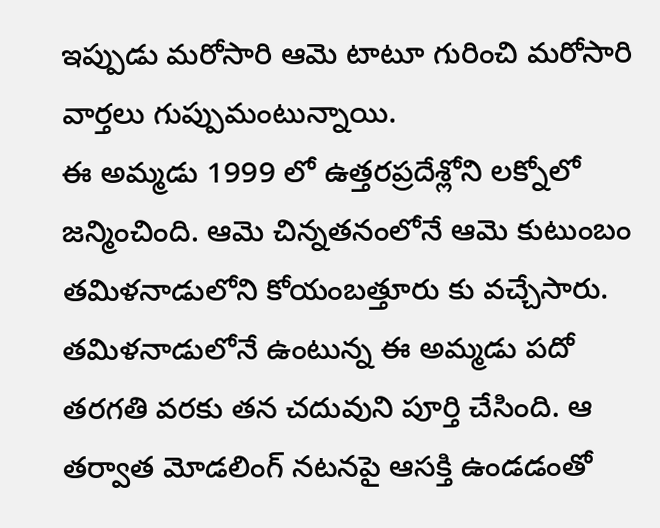ఇప్పుడు మరోసారి ఆమె టాటూ గురించి మరోసారి వార్తలు గుప్పుమంటున్నాయి.
ఈ అమ్మడు 1999 లో ఉత్తరప్రదేశ్లోని లక్నోలో జన్మించింది. ఆమె చిన్నతనంలోనే ఆమె కుటుంబం తమిళనాడులోని కోయంబత్తూరు కు వచ్చేసారు. తమిళనాడులోనే ఉంటున్న ఈ అమ్మడు పదో తరగతి వరకు తన చదువుని పూర్తి చేసింది. ఆ తర్వాత మోడలింగ్ నటనపై ఆసక్తి ఉండడంతో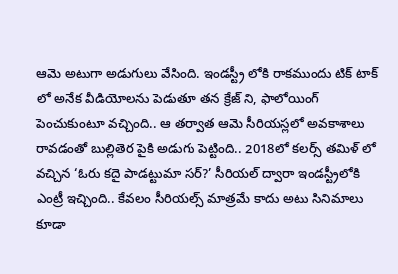ఆమె అటుగా అడుగులు వేసింది. ఇండస్ట్రీ లోకి రాకముందు టిక్ టాక్ లో అనేక వీడియోలను పెడుతూ తన క్రేజ్ ని, ఫాలోయింగ్ పెంచుకుంటూ వచ్చింది.. ఆ తర్వాత ఆమె సీరియస్లలో అవకాశాలు రావడంతో బుల్లితెర పైకి అడుగు పెట్టింది.. 2018లో కలర్స్ తమిళ్ లో వచ్చిన ‘ఓరు కదై పాడట్టుమా సర్?’ సీరియల్ ద్వారా ఇండస్ట్రీలోకి ఎంట్రీ ఇచ్చింది.. కేవలం సీరియల్స్ మాత్రమే కాదు అటు సినిమాలు కూడా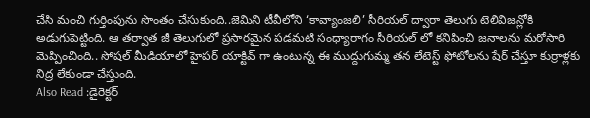చేసి మంచి గుర్తింపును సొంతం చేసుకుంది..జెమిని టీవీలోని ‘కావ్యాంజలి’ సీరియల్ ద్వారా తెలుగు టెలివిజన్లోకి అడుగుపెట్టింది. ఆ తర్వాత జీ తెలుగులో ప్రసారమైన పడమటి సంధ్యారాగం సీరియల్ లో కనిపించి జనాలను మరోసారి మెప్పించింది.. సోషల్ మీడియాలో హైపర్ యాక్టివ్ గా ఉంటున్న ఈ ముద్దుగుమ్మ తన లేటెస్ట్ ఫోటోలను షేర్ చేస్తూ కుర్రాళ్లకు నిద్ర లేకుండా చేస్తుంది.
Also Read :డైరెక్టర్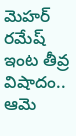మెహర్ రమేష్ ఇంట తీవ్ర విషాదం.. ఆమె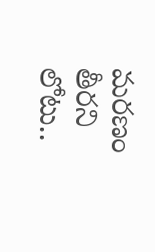మరణం తీరని లోటు..